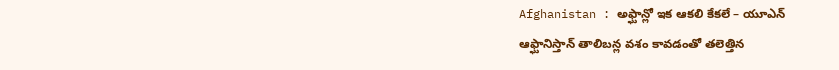Afghanistan : అఫ్ఘాన్లో ఇక ఆకలి కేకలే – యూఎన్
ఆఫ్ఘానిస్తాన్ తాలిబన్ల వశం కావడంతో తలెత్తిన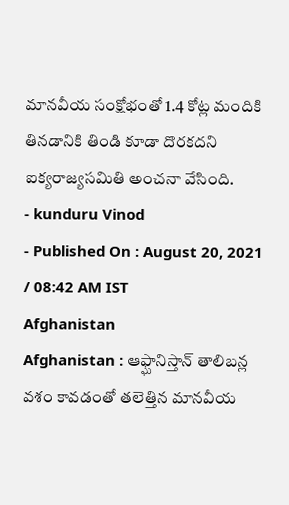మానవీయ సంక్షోభంతో 1.4 కోట్ల మందికి తినడానికి తిండి కూడా దొరకదని ఐక్యరాజ్యసమితి అంచనా వేసింది.
- kunduru Vinod
- Published On : August 20, 2021 / 08:42 AM IST
Afghanistan
Afghanistan : ఆఫ్ఘానిస్తాన్ తాలిబన్ల వశం కావడంతో తలెత్తిన మానవీయ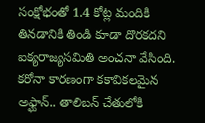సంక్షోభంతో 1.4 కోట్ల మందికి తినడానికి తిండి కూడా దొరకదని ఐక్యరాజ్యసమితి అంచనా వేసింది. కరోనా కారణంగా కకావికలమైన అఫ్ఘాన్.. తాలిబన్ చేతులోకి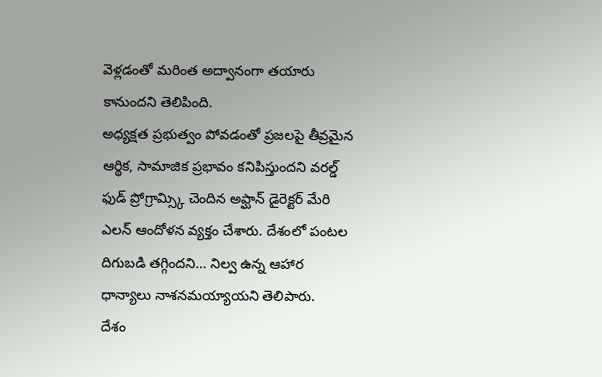వెళ్లడంతో మరింత అద్వానంగా తయారు కానుందని తెలిపింది.
అధ్యక్షత ప్రభుత్వం పోవడంతో ప్రజలపై తీవ్రమైన ఆర్థిక, సామాజిక ప్రభావం కనిపిస్తుందని వరల్డ్ ఫుడ్ ప్రోగ్రామ్స్కి చెందిన అఫ్ఘాన్ డైరెక్టర్ మేరి ఎలన్ ఆందోళన వ్యక్తం చేశారు. దేశంలో పంటల దిగుబడి తగ్గిందని… నిల్వ ఉన్న ఆహార ధాన్యాలు నాశనమయ్యాయని తెలిపారు.
దేశం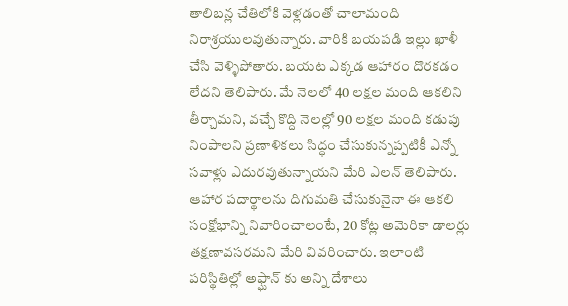తాలిబన్ల చేతిలోకి వెళ్లడంతో చాలామంది నిరాశ్రయులవుతున్నారు. వారికి బయపడి ఇల్లు ఖాళీ చేసి వెళ్ళిపోతారు. బయట ఎక్కడ ఆహారం దొరకడం లేదని తెలిపారు. మే నెలలో 40 లక్షల మంది ఆకలిని తీర్చామని, వచ్చే కొద్ది నెలల్లో 90 లక్షల మంది కడుపు నింపాలని ప్రణాళికలు సిద్ధం చేసుకున్నప్పటికీ ఎన్నో సవాళ్లు ఎదురవుతున్నాయని మేరి ఎలన్ తెలిపారు.
ఆహార పదార్థాలను దిగుమతి చేసుకునైనా ఈ ఆకలి సంక్షోభాన్ని నివారించాలంటే, 20 కోట్ల అమెరికా డాలర్లు తక్షణావసరమని మేరి వివరించారు. ఇలాంటి పరిస్థితిల్లో అఫ్ఘాన్ కు అన్ని దేశాలు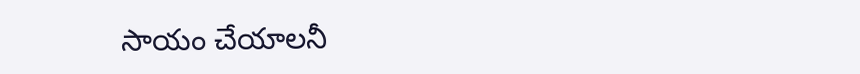సాయం చేయాలనీ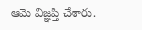ఆమె విజ్ఞప్తి చేశారు.